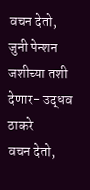वचन देतो, जुनी पेन्शन जशीच्या तशी देणार- उद्धव ठाकरे
वचन देतो,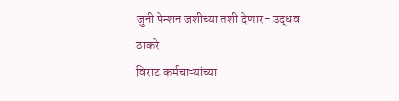जुनी पेन्शन जशीच्या तशी देणार- उद्धव ठाकरे
विराट कर्मचाऱ्यांच्या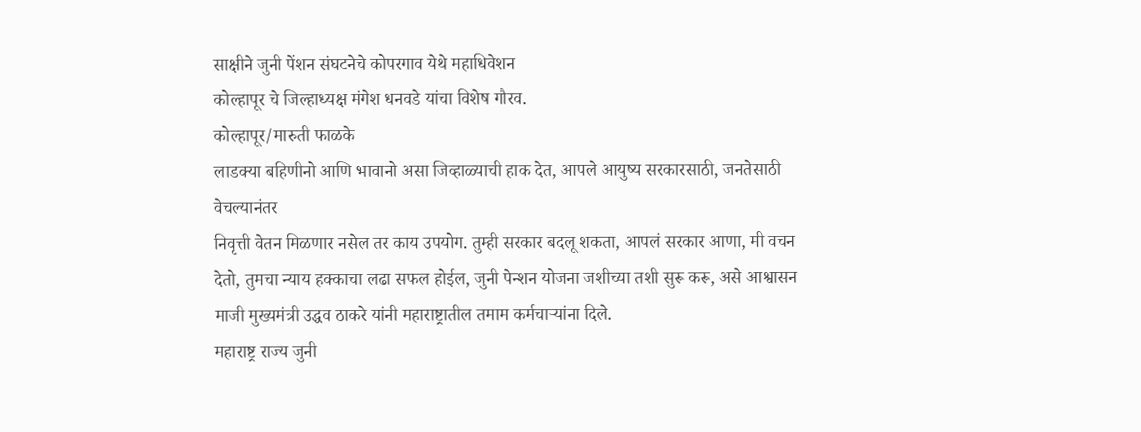साक्षीने जुनी पेंशन संघटनेचे कोपरगाव येथे महाधिवेशन
कोल्हापूर चे जिल्हाध्यक्ष मंगेश धनवडे यांचा विशेष गौरव.
कोल्हापूर/मारुती फाळके
लाडक्या बहिणीनो आणि भावानो असा जिव्हाळ्याची हाक देत, आपले आयुष्य सरकारसाठी, जनतेसाठी वेचल्यानंतर
निवृत्ती वेतन मिळणार नसेल तर काय उपयोग. तुम्ही सरकार बदलू शकता, आपलं सरकार आणा, मी वचन देतो, तुमचा न्याय हक्काचा लढा सफल होईल, जुनी पेन्शन योजना जशीच्या तशी सुरू करू, असे आश्वासन माजी मुख्यमंत्री उद्धव ठाकरे यांनी महाराष्ट्रातील तमाम कर्मचाऱ्यांना दिले.
महाराष्ट्र राज्य जुनी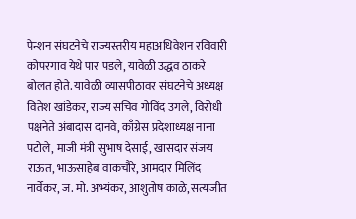पेन्शन संघटनेचे राज्यस्तरीय महाअधिवेशन रविवारी कोपरगाव येथे पार पडले, यावेळी उद्धव ठाकरे बोलत होते. यावेळी व्यासपीठावर संघटनेचे अध्यक्ष वितेश खांडेकर, राज्य सचिव गोविंद उगले, विरोधी पक्षनेते अंबादास दानवे, काँग्रेस प्रदेशाध्यक्ष नाना पटोले, माजी मंत्री सुभाष देसाई, खासदार संजय राऊत, भाऊसाहेब वाकचौरे, आमदार मिलिंद नार्वेकर, ज. मो. अभ्यंकर, आशुतोष काळे, सत्यजीत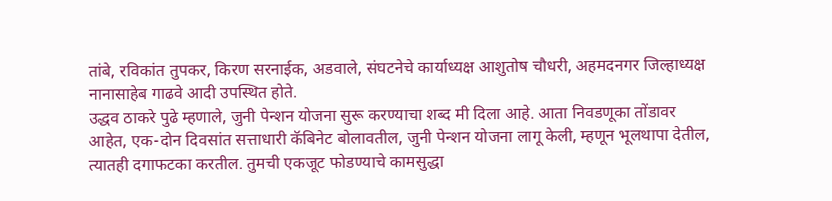तांबे, रविकांत तुपकर, किरण सरनाईक, अडवाले, संघटनेचे कार्याध्यक्ष आशुतोष चौधरी, अहमदनगर जिल्हाध्यक्ष नानासाहेब गाढवे आदी उपस्थित होते.
उद्धव ठाकरे पुढे म्हणाले, जुनी पेन्शन योजना सुरू करण्याचा शब्द मी दिला आहे. आता निवडणूका तोंडावर आहेत, एक-दोन दिवसांत सत्ताधारी कॅबिनेट बोलावतील, जुनी पेन्शन योजना लागू केली, म्हणून भूलथापा देतील, त्यातही दगाफटका करतील. तुमची एकजूट फोडण्याचे कामसुद्धा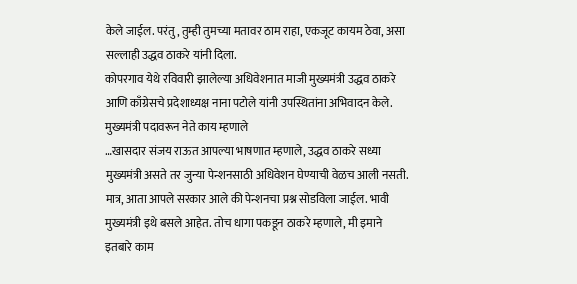केले जाईल. परंतु, तुम्ही तुमच्या मतावर ठाम राहा, एकजूट कायम ठेवा, असा सल्लाही उद्धव ठाकरे यांनी दिला.
कोपरगाव येथे रविवारी झालेल्या अधिवेशनात माजी मुख्यमंत्री उद्धव ठाकरे आणि काँग्रेसचे प्रदेशाध्यक्ष नाना पटोले यांनी उपस्थितांना अभिवादन केले.
मुख्यमंत्री पदावरून नेते काय म्हणाले
…खासदार संजय राऊत आपल्या भाषणात म्हणाले, उद्धव ठाकरे सध्या मुख्यमंत्री असते तर जुन्या पेन्शनसाठी अधिवेशन घेण्याची वेळच आली नसती. मात्र, आता आपले सरकार आले की पेन्शनचा प्रश्न सोडविला जाईल. भावी मुख्यमंत्री इथे बसले आहेत. तोच धागा पकडून ठाकरे म्हणाले, मी इमाने इतबारे काम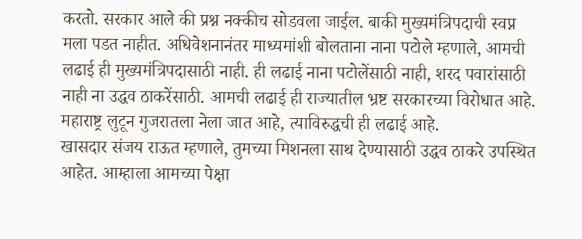करतो. सरकार आले की प्रश्न नक्कीच सोडवला जाईल. बाकी मुख्यमंत्रिपदाची स्वप्न मला पडत नाहीत. अधिवेशनानंतर माध्यमांशी बोलताना नाना पटोले म्हणाले, आमची लढाई ही मुख्यमंत्रिपदासाठी नाही. ही लढाई नाना पटोलेंसाठी नाही, शरद पवारांसाठी नाही ना उद्धव ठाकरेंसाठी. आमची लढाई ही राज्यातील भ्रष्ट सरकारच्या विरोधात आहे. महाराष्ट्र लुटून गुजरातला नेला जात आहे, त्याविरुद्धची ही लढाई आहे.
खासदार संजय राऊत म्हणाले, तुमच्या मिशनला साथ देण्यासाठी उद्धव ठाकरे उपस्थित आहेत. आम्हाला आमच्या पेक्षा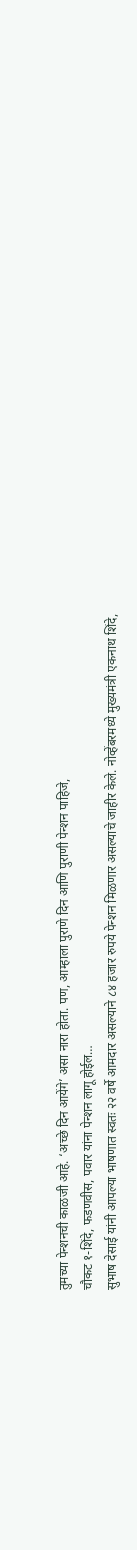तुमच्या पेन्शनची काळजी आहे. ‘अच्छे दिन आयेंगे’ असा नारा होता. पण, आम्हाला पुराणे दिन आणि पुराणी पेन्शन पाहिजे,
चौकट १-शिंदे, फडणवीस, पवार यांना पेन्शन लागू होईल…
सुभाष देसाई यांनी आपल्या भाषणात स्वतः २२ वर्षे आमदार असल्याने ८४ हजार रुपये पेन्शन मिळणार असल्याचे जाहीर केले. नोव्हेंबरमध्ये मुख्यमंत्री एकनाथ शिंदे,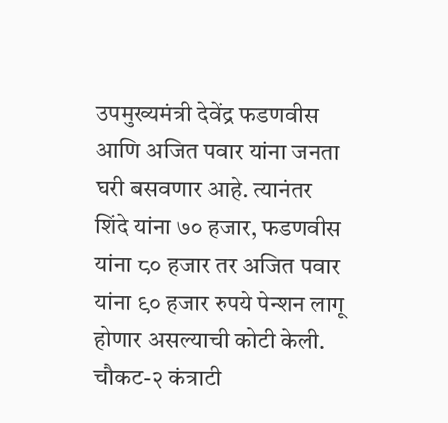उपमुख्यमंत्री देवेंद्र फडणवीस आणि अजित पवार यांना जनता घरी बसवणार आहे. त्यानंतर शिंदे यांना ७० हजार, फडणवीस यांना ८० हजार तर अजित पवार यांना ९० हजार रुपये पेन्शन लागू होणार असल्याची कोटी केली.
चौकट-२ कंत्राटी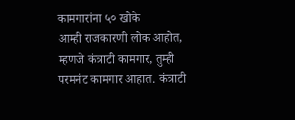कामगारांना ५० खोके
आम्ही राजकारणी लोक आहोत, म्हणजे कंत्राटी कामगार, तुम्ही परमनंट कामगार आहात. कंत्राटी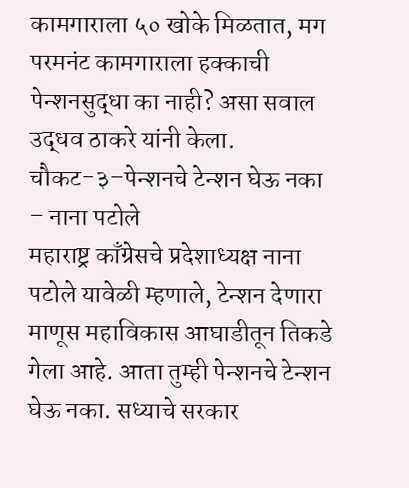कामगाराला ५० खोके मिळतात, मग परमनंट कामगाराला हक्काची पेन्शनसुद्धा का नाही? असा सवाल उद्धव ठाकरे यांनी केला.
चौकट-३–पेन्शनचे टेन्शन घेऊ नका – नाना पटोले
महाराष्ट्र काँग्रेसचे प्रदेशाध्यक्ष नाना पटोले यावेळी म्हणाले, टेन्शन देणारा माणूस महाविकास आघाडीतून तिकडे गेला आहे. आता तुम्ही पेन्शनचे टेन्शन घेऊ नका. सध्याचे सरकार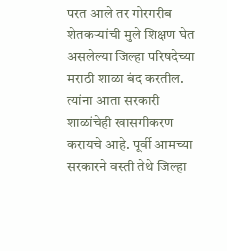परत आले तर गोरगरीब शेतकऱ्यांची मुले शिक्षण घेत असलेल्या जिल्हा परिषदेच्या मराठी शाळा बंद करतील. त्यांना आता सरकारी शाळांचेही खासगीकरण करायचे आहे. पूर्वी आमच्या सरकारने वस्ती तेथे जिल्हा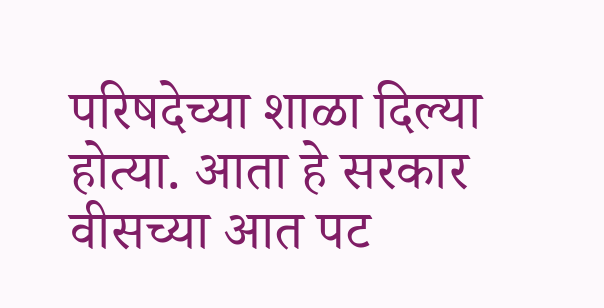परिषदेच्या शाळा दिल्या होत्या. आता हे सरकार वीसच्या आत पट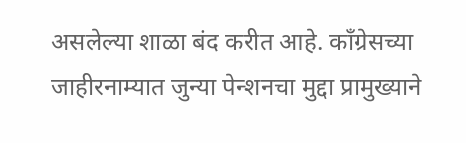असलेल्या शाळा बंद करीत आहे. काँग्रेसच्या जाहीरनाम्यात जुन्या पेन्शनचा मुद्दा प्रामुख्याने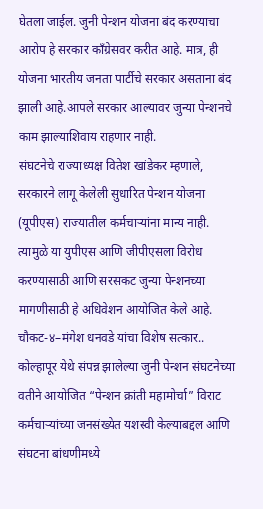घेतला जाईल. जुनी पेन्शन योजना बंद करण्याचा आरोप हे सरकार काँग्रेसवर करीत आहे. मात्र, ही योजना भारतीय जनता पार्टीचे सरकार असताना बंद झाली आहे.आपले सरकार आल्यावर जुन्या पेन्शनचे काम झाल्याशिवाय राहणार नाही.
संघटनेचे राज्याध्यक्ष वितेश खांडेकर म्हणाले, सरकारने लागू केलेली सुधारित पेन्शन योजना (यूपीएस) राज्यातील कर्मचाऱ्यांना मान्य नाही. त्यामुळे या युपीएस आणि जीपीएसला विरोध करण्यासाठी आणि सरसकट जुन्या पेन्शनच्या मागणीसाठी हे अधिवेशन आयोजित केले आहे.
चौकट-४–मंगेश धनवडे यांचा विशेष सत्कार..
कोल्हापूर येथे संपन्न झालेल्या जुनी पेन्शन संघटनेच्या वतीने आयोजित “पेन्शन क्रांती महामोर्चा” विराट कर्मचाऱ्यांच्या जनसंख्येत यशस्वी केल्याबद्दल आणि संघटना बांधणीमध्ये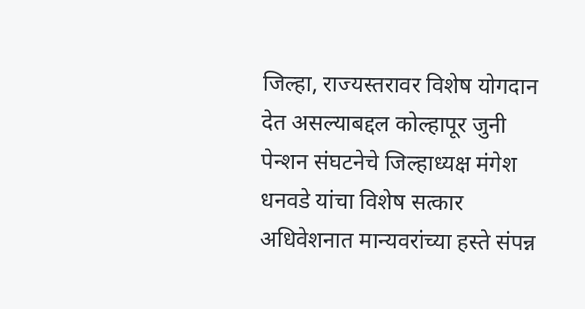जिल्हा, राज्यस्तरावर विशेष योगदान देत असल्याबद्दल कोल्हापूर जुनी पेन्शन संघटनेचे जिल्हाध्यक्ष मंगेश धनवडे यांचा विशेष सत्कार अधिवेशनात मान्यवरांच्या हस्ते संपन्न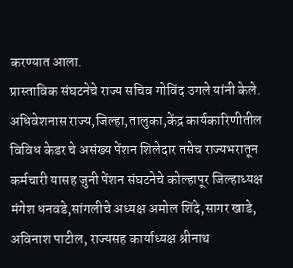करण्यात आला.
प्रास्ताविक संघटनेचे राज्य सचिव गोविंद उगले यांनी केले. अधिवेशनास राज्य,जिल्हा,तालुका,केंद्र कार्यकारिणीतील विविध केडर चे असंख्य पेंशन शिलेदार तसेच राज्यभरातून कर्मचारी यासह जुनी पेंशन संघटनेचे कोल्हापूर जिल्हाध्यक्ष मंगेश धनवडे,सांगलीचे अध्यक्ष अमोल शिंदे,सागर खाडे, अविनाश पाटील, राज्यसह कार्याध्यक्ष श्रीनाथ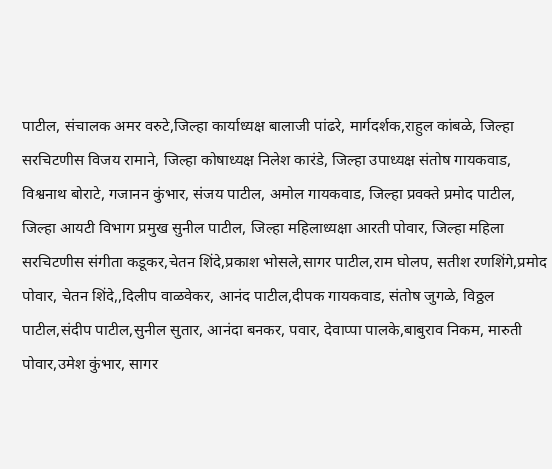पाटील, संचालक अमर वरुटे,जिल्हा कार्याध्यक्ष बालाजी पांढरे, मार्गदर्शक,राहुल कांबळे, जिल्हा सरचिटणीस विजय रामाने, जिल्हा कोषाध्यक्ष निलेश कारंडे, जिल्हा उपाध्यक्ष संतोष गायकवाड, विश्वनाथ बोराटे, गजानन कुंभार, संजय पाटील, अमोल गायकवाड, जिल्हा प्रवक्ते प्रमोद पाटील, जिल्हा आयटी विभाग प्रमुख सुनील पाटील, जिल्हा महिलाध्यक्षा आरती पोवार, जिल्हा महिला सरचिटणीस संगीता कडूकर,चेतन शिंदे,प्रकाश भोसले,सागर पाटील,राम घोलप, सतीश रणशिंगे,प्रमोद पोवार, चेतन शिंदे,,दिलीप वाळवेकर, आनंद पाटील,दीपक गायकवाड, संतोष जुगळे, विठ्ठल पाटील,संदीप पाटील,सुनील सुतार, आनंदा बनकर, पवार, देवाप्पा पालके,बाबुराव निकम, मारुती पोवार,उमेश कुंभार, सागर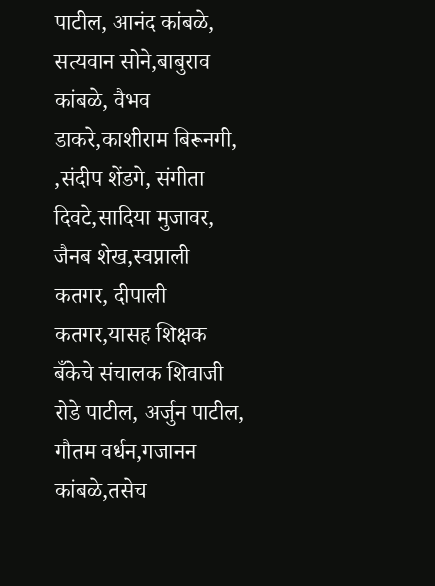पाटील, आनंद कांबळे, सत्यवान सोने,बाबुराव कांबळे, वैभव डाकरे,काशीराम बिरूनगी, ,संदीप शेंडगे, संगीता दिवटे,सादिया मुजावर, जैनब शेख,स्वप्नाली कतगर, दीपाली कतगर,यासह शिक्षक बँकेचे संचालक शिवाजी रोडे पाटील, अर्जुन पाटील, गौतम वर्धन,गजानन कांबळे,तसेच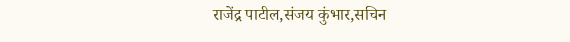राजेंद्र पाटील,संजय कुंभार,सचिन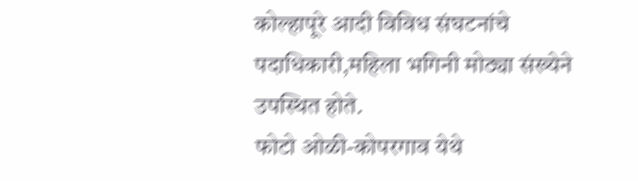कोल्हापूरे आदी विविध संघटनांचे पदाधिकारी,महिला भगिनी मोठ्या संख्येने उपस्थित होते.
फोटो ओळी-कोपरगाव येथे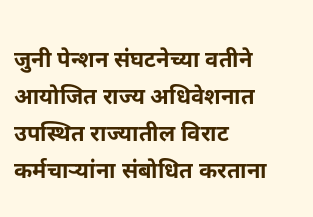जुनी पेन्शन संघटनेच्या वतीने आयोजित राज्य अधिवेशनात उपस्थित राज्यातील विराट कर्मचाऱ्यांना संबोधित करताना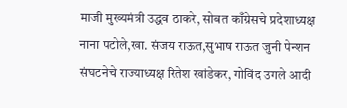माजी मुख्यमंत्री उद्धव ठाकरे, सोबत काँग्रेसचे प्रदेशाध्यक्ष नाना पटोले,खा. संजय राऊत,सुभाष राऊत जुनी पेन्शन संघटनेचे राज्याध्यक्ष रितेश खांडेकर, गोविंद उगले आदी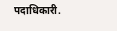पदाधिकारी.